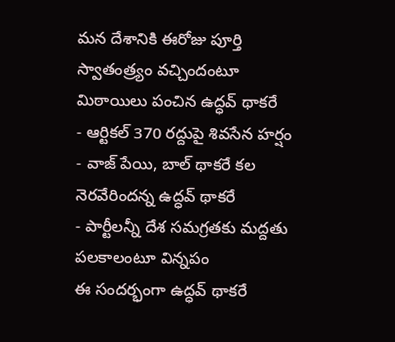మన దేశానికి ఈరోజు పూర్తి స్వాతంత్ర్యం వచ్చిందంటూ మిఠాయిలు పంచిన ఉద్ధవ్ థాకరే
- ఆర్టికల్ 370 రద్దుపై శివసేన హర్షం
- వాజ్ పేయి, బాల్ థాకరే కల నెరవేరిందన్న ఉద్ధవ్ థాకరే
- పార్టీలన్నీ దేశ సమగ్రతకు మద్దతు పలకాలంటూ విన్నపం
ఈ సందర్భంగా ఉద్ధవ్ థాకరే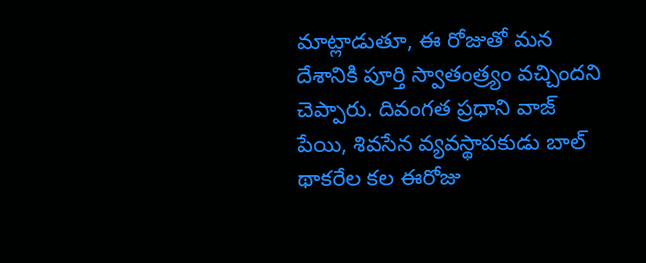మాట్లాడుతూ, ఈ రోజుతో మన దేశానికి పూర్తి స్వాతంత్ర్యం వచ్చిందని చెప్పారు. దివంగత ప్రధాని వాజ్ పేయి, శివసేన వ్యవస్థాపకుడు బాల్ థాకరేల కల ఈరోజు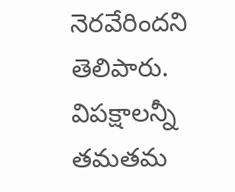నెరవేరిందని తెలిపారు. విపక్షాలన్నీ తమతమ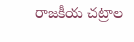రాజకీయ చట్రాల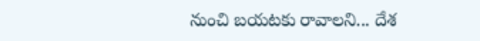నుంచి బయటకు రావాలని... దేశ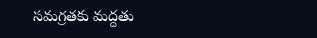సమగ్రతకు మద్దతు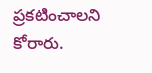ప్రకటించాలని కోరారు.